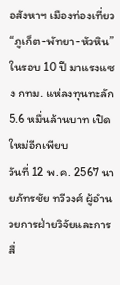อสังหาฯ เมืองท่องเที่ยว “ภูเก็ต-พัทยา-หัวหิน” ในรอบ 10 ปี มาแรงแซง กทม. แห่ลงทุนทะลัก 5.6 หมื่นล้านบาท เปิดใหม่อีกเพียบ
วันที่ 12 พ.ค. 2567 นายภัทรชัย ทวีวงศ์ ผู้อำนวยการฝ่ายวิจัยและการสื่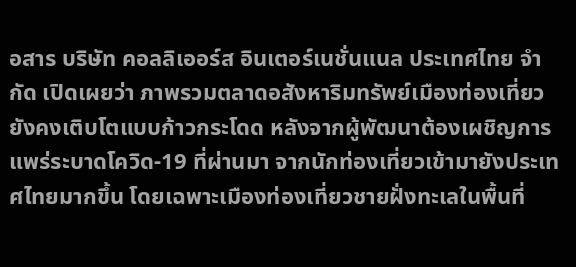อสาร บริษัท คอลลิเออร์ส อินเตอร์เนชั่นแนล ประเทศไทย จำกัด เปิดเผยว่า ภาพรวมตลาดอสังหาริมทรัพย์เมืองท่องเที่ยวยังคงเติบโตแบบก้าวกระโดด หลังจากผู้พัฒนาต้องเผชิญการแพร่ระบาดโควิด-19 ที่ผ่านมา จากนักท่องเที่ยวเข้ามายังประเทศไทยมากขึ้น โดยเฉพาะเมืองท่องเที่ยวชายฝั่งทะเลในพื้นที่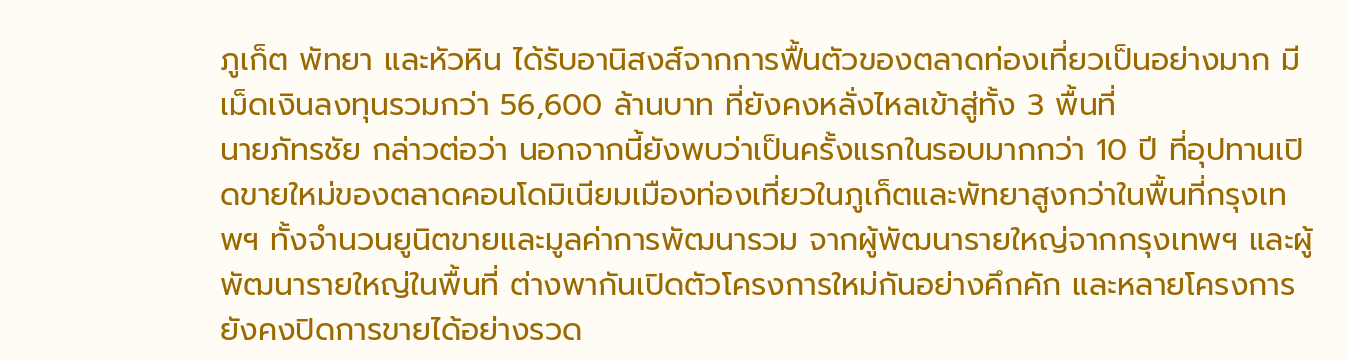ภูเก็ต พัทยา และหัวหิน ได้รับอานิสงส์จากการฟื้นตัวของตลาดท่องเที่ยวเป็นอย่างมาก มีเม็ดเงินลงทุนรวมกว่า 56,600 ล้านบาท ที่ยังคงหลั่งไหลเข้าสู่ทั้ง 3 พื้นที่
นายภัทรชัย กล่าวต่อว่า นอกจากนี้ยังพบว่าเป็นครั้งแรกในรอบมากกว่า 10 ปี ที่อุปทานเปิดขายใหม่ของตลาดคอนโดมิเนียมเมืองท่องเที่ยวในภูเก็ตและพัทยาสูงกว่าในพื้นที่กรุงเทพฯ ทั้งจำนวนยูนิตขายและมูลค่าการพัฒนารวม จากผู้พัฒนารายใหญ่จากกรุงเทพฯ และผู้พัฒนารายใหญ่ในพื้นที่ ต่างพากันเปิดตัวโครงการใหม่กันอย่างคึกคัก และหลายโครงการยังคงปิดการขายได้อย่างรวด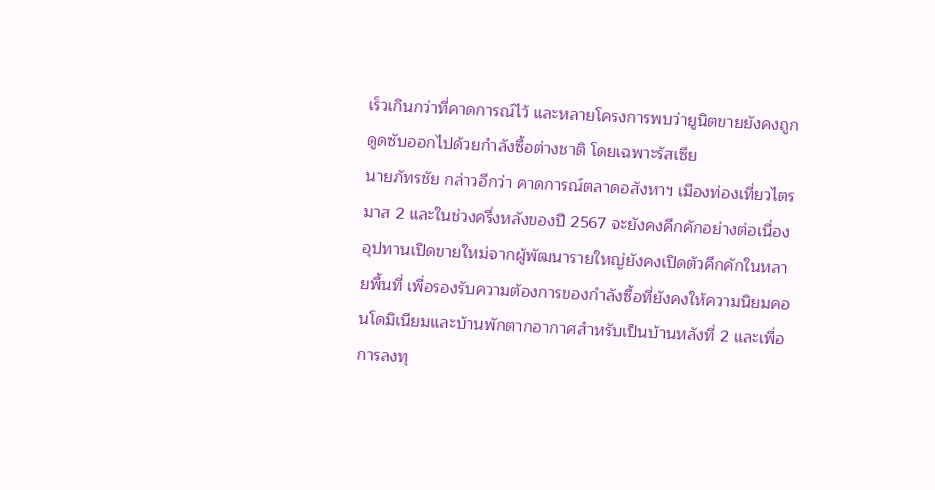เร็วเกินกว่าที่คาดการณ์ไว้ และหลายโครงการพบว่ายูนิตขายยังคงถูกดูดซับออกไปด้วยกำลังซื้อต่างชาติ โดยเฉพาะรัสเซีย
นายภัทรชัย กล่าวอีกว่า คาดการณ์ตลาดอสังหาฯ เมืองท่องเที่ยวไตรมาส 2 และในช่วงครึ่งหลังของปี 2567 จะยังคงคึกคักอย่างต่อเนื่อง อุปทานเปิดขายใหม่จากผู้พัฒนารายใหญ่ยังคงเปิดตัวคึกคักในหลายพื้นที่ เพื่อรองรับความต้องการของกำลังซื้อที่ยังคงให้ความนิยมคอนโดมิเนียมและบ้านพักตากอากาศสำหรับเป็นบ้านหลังที่ 2 และเพื่อการลงทุ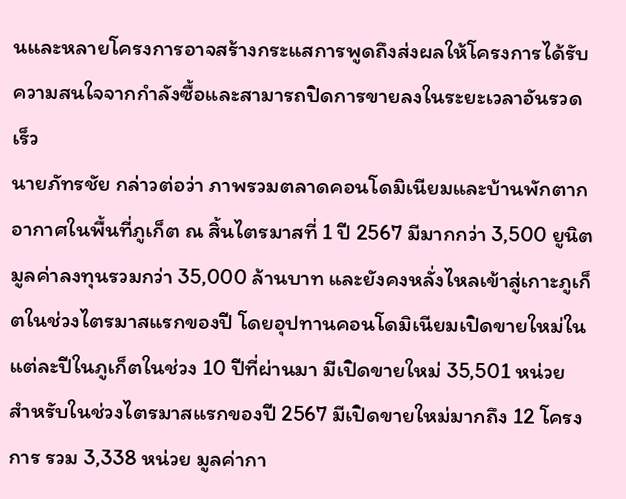นและหลายโครงการอาจสร้างกระแสการพูดถึงส่งผลให้โครงการได้รับความสนใจจากกำลังซื้อและสามารถปิดการขายลงในระยะเวลาอันรวดเร็ว
นายภัทรชัย กล่าวต่อว่า ภาพรวมตลาดคอนโดมิเนียมและบ้านพักตากอากาศในพื้นที่ภูเก็ต ณ สิ้นไตรมาสที่ 1 ปี 2567 มีมากกว่า 3,500 ยูนิต มูลค่าลงทุนรวมกว่า 35,000 ล้านบาท และยังคงหลั่งไหลเข้าสู่เกาะภูเก็ตในช่วงไตรมาสแรกของปี โดยอุปทานคอนโดมิเนียมเปิดขายใหม่ในแต่ละปีในภูเก็ตในช่วง 10 ปีที่ผ่านมา มีเปิดขายใหม่ 35,501 หน่วย
สำหรับในช่วงไตรมาสแรกของปี 2567 มีเปิดขายใหม่มากถึง 12 โครงการ รวม 3,338 หน่วย มูลค่ากา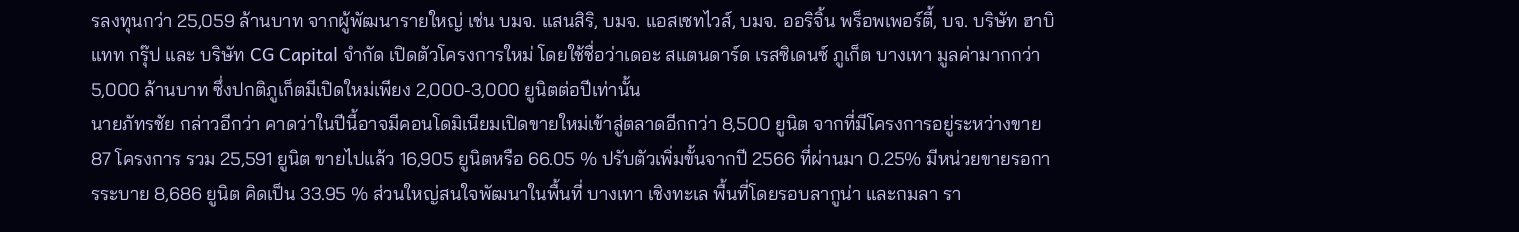รลงทุนกว่า 25,059 ล้านบาท จากผู้พัฒนารายใหญ่ เช่น บมจ. แสนสิริ, บมจ. แอสเซทไวส์, บมจ. ออริจิ้น พร็อพเพอร์ตี้, บจ. บริษัท ฮาบิแทท กรุ๊ป และ บริษัท CG Capital จำกัด เปิดตัวโครงการใหม่ โดยใช้ชื่อว่าเดอะ สแตนดาร์ด เรสซิเดนซ์ ภูเก็ต บางเทา มูลค่ามากกว่า 5,000 ล้านบาท ซึ่งปกติภูเก็ตมีเปิดใหม่เพียง 2,000-3,000 ยูนิตต่อปีเท่านั้น
นายภัทรชัย กล่าวอีกว่า คาดว่าในปีนี้อาจมีคอนโดมิเนียมเปิดขายใหม่เข้าสู่ตลาดอีกกว่า 8,500 ยูนิต จากที่มีโครงการอยู่ระหว่างขาย 87 โครงการ รวม 25,591 ยูนิต ขายไปแล้ว 16,905 ยูนิตหรือ 66.05 % ปรับตัวเพิ่มขั้นจากปี 2566 ที่ผ่านมา 0.25% มีหน่วยขายรอการระบาย 8,686 ยูนิต คิดเป็น 33.95 % ส่วนใหญ่สนใจพัฒนาในพื้นที่ บางเทา เชิงทะเล พื้นที่โดยรอบลากูน่า และกมลา รา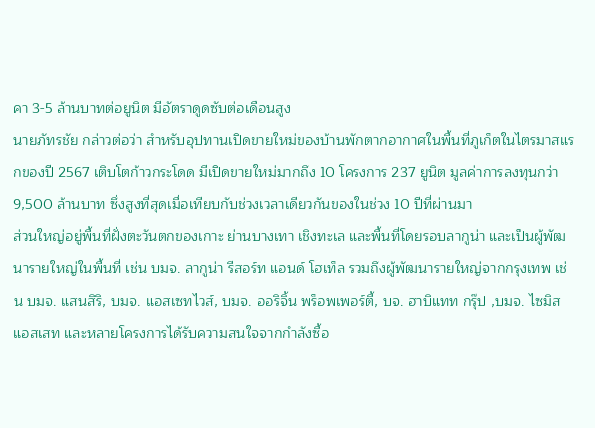คา 3-5 ล้านบาทต่อยูนิต มีอัตราดูดซับต่อเดือนสูง
นายภัทรชัย กล่าวต่อว่า สำหรับอุปทานเปิดขายใหม่ของบ้านพักตากอากาศในพื้นที่ภูเก็ตในไตรมาสแรกของปี 2567 เติบโตก้าวกระโดด มีเปิดขายใหม่มากถึง 10 โครงการ 237 ยูนิต มูลค่าการลงทุนกว่า 9,500 ล้านบาท ซึ่งสูงที่สุดเมื่อเทียบกับช่วงเวลาเดียวกันของในช่วง 10 ปีที่ผ่านมา
ส่วนใหญ่อยู่พื้นที่ฝั่งตะวันตกของเกาะ ย่านบางเทา เชิงทะเล และพื้นที่โดยรอบลากูน่า และเป็นผู้พัฒนารายใหญ่ในพื้นที่ เช่น บมจ. ลากูน่า รีสอร์ท แอนด์ โฮเท็ล รวมถึงผู้พัฒนารายใหญ่จากกรุงเทพ เช่น บมจ. แสนสิริ, บมจ. แอสเซทไวส์, บมจ. ออริจิ้น พร็อพเพอร์ตี้, บจ. ฮาบิแทท กรุ๊ป ,บมจ. ไซมิส แอสเสท และหลายโครงการได้รับความสนใจจากกำลังซื้อ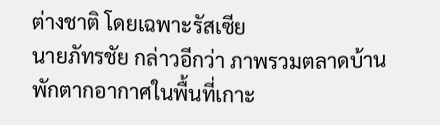ต่างชาติ โดยเฉพาะรัสเซีย
นายภัทรชัย กล่าวอีกว่า ภาพรวมตลาดบ้านพักตากอากาศในพื้นที่เกาะ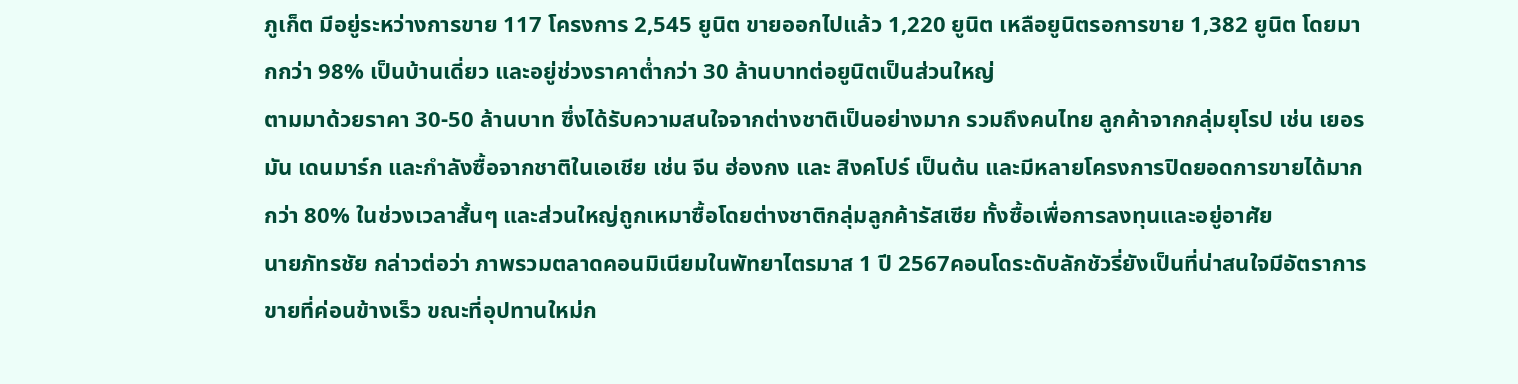ภูเก็ต มีอยู่ระหว่างการขาย 117 โครงการ 2,545 ยูนิต ขายออกไปแล้ว 1,220 ยูนิต เหลือยูนิตรอการขาย 1,382 ยูนิต โดยมากกว่า 98% เป็นบ้านเดี่ยว และอยู่ช่วงราคาต่ำกว่า 30 ล้านบาทต่อยูนิตเป็นส่วนใหญ่
ตามมาด้วยราคา 30-50 ล้านบาท ซึ่งได้รับความสนใจจากต่างชาติเป็นอย่างมาก รวมถึงคนไทย ลูกค้าจากกลุ่มยุโรป เช่น เยอรมัน เดนมาร์ก และกำลังซื้อจากชาติในเอเชีย เช่น จีน ฮ่องกง และ สิงคโปร์ เป็นต้น และมีหลายโครงการปิดยอดการขายได้มากกว่า 80% ในช่วงเวลาสั้นๆ และส่วนใหญ่ถูกเหมาซื้อโดยต่างชาติกลุ่มลูกค้ารัสเซีย ทั้งซื้อเพื่อการลงทุนและอยู่อาศัย
นายภัทรชัย กล่าวต่อว่า ภาพรวมตลาดคอนมิเนียมในพัทยาไตรมาส 1 ปี 2567คอนโดระดับลักชัวรี่ยังเป็นที่น่าสนใจมีอัตราการขายที่ค่อนข้างเร็ว ขณะที่อุปทานใหม่ก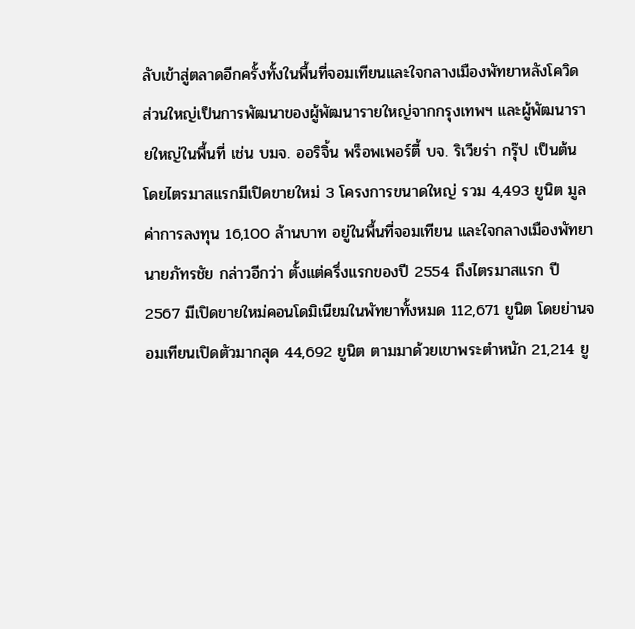ลับเข้าสู่ตลาดอีกครั้งทั้งในพื้นที่จอมเทียนและใจกลางเมืองพัทยาหลังโควิด ส่วนใหญ่เป็นการพัฒนาของผู้พัฒนารายใหญ่จากกรุงเทพฯ และผู้พัฒนารายใหญ่ในพื้นที่ เช่น บมจ. ออริจิ้น พร็อพเพอร์ตี้ บจ. ริเวียร่า กรุ๊ป เป็นต้น โดยไตรมาสแรกมีเปิดขายใหม่ 3 โครงการขนาดใหญ่ รวม 4,493 ยูนิต มูลค่าการลงทุน 16,100 ล้านบาท อยู่ในพื้นที่จอมเทียน และใจกลางเมืองพัทยา
นายภัทรชัย กล่าวอีกว่า ตั้งแต่ครึ่งแรกของปี 2554 ถึงไตรมาสแรก ปี 2567 มีเปิดขายใหม่คอนโดมิเนียมในพัทยาทั้งหมด 112,671 ยูนิต โดยย่านจอมเทียนเปิดตัวมากสุด 44,692 ยูนิต ตามมาด้วยเขาพระตำหนัก 21,214 ยู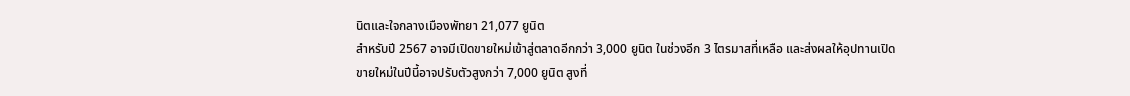นิตและใจกลางเมืองพัทยา 21,077 ยูนิต
สำหรับปี 2567 อาจมีเปิดขายใหม่เข้าสู่ตลาดอีกกว่า 3,000 ยูนิต ในช่วงอีก 3 ไตรมาสที่เหลือ และส่งผลให้อุปทานเปิดขายใหม่ในปีนี้อาจปรับตัวสูงกว่า 7,000 ยูนิต สูงที่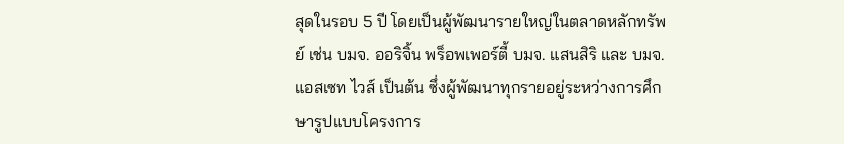สุดในรอบ 5 ปี โดยเป็นผู้พัฒนารายใหญ่ในตลาดหลักทรัพย์ เช่น บมจ. ออริจิ้น พร็อพเพอร์ตี้ บมจ. แสนสิริ และ บมจ. แอสเซท ไวส์ เป็นต้น ซึ่งผู้พัฒนาทุกรายอยู่ระหว่างการศึกษารูปแบบโครงการ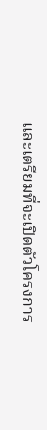และเตรียมที่จะเปิดตัวโครงการ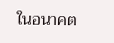ในอนาคต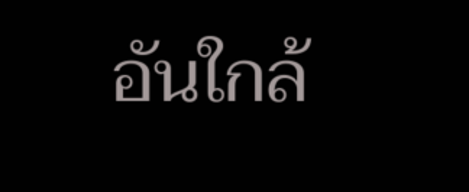อันใกล้